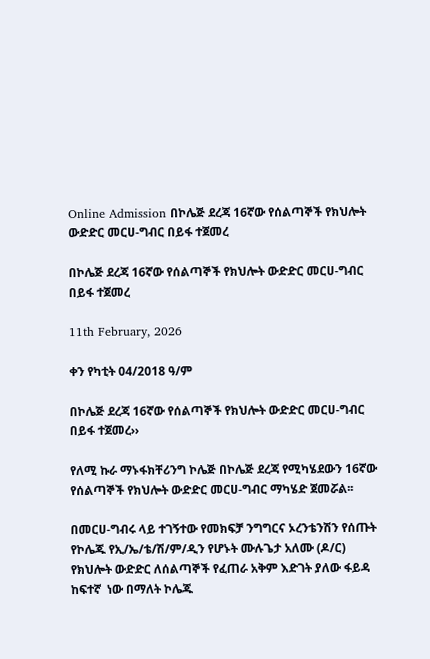Online Admission በኮሌጅ ደረጃ 16ኛው የሰልጣኞች የክህሎት ውድድር መርሀ-ግብር በይፋ ተጀመረ

በኮሌጅ ደረጃ 16ኛው የሰልጣኞች የክህሎት ውድድር መርሀ-ግብር በይፋ ተጀመረ

11th February, 2026

ቀን የካቲት 04/2018 ዓ/ም

በኮሌጅ ደረጃ 16ኛው የሰልጣኞች የክህሎት ውድድር መርሀ-ግብር በይፋ ተጀመረ››

የለሚ ኩራ ማኑፋክቸሪንግ ኮሌጅ በኮሌጅ ደረጃ የሚካሄደውን 16ኛው የሰልጣኞች የክህሎት ውድድር መርሀ-ግብር ማካሄድ ጀመሯል፡፡

በመርሀ-ግብሩ ላይ ተገኝተው የመክፍቻ ንግግርና ኦረንቴንሽን የሰጡት የኮሌጁ የኢ/ኤ/ቴ/ሽ/ም/ዲን የሆኑት ሙሉጌታ አለሙ (ዶ/ር)  የክህሎት ውድድር ለሰልጣኞች የፈጠራ አቅም እድገት ያለው ፋይዳ ከፍተኛ  ነው በማለት ኮሌጁ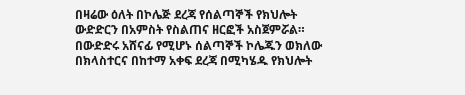በዛሬው ዕለት በኮሌጅ ደረጃ የሰልጣኞች የክህሎት ውድድርን በአምስት የስልጠና ዘርፎች አስጀምሯል። በውድድሩ አሸናፊ የሚሆኑ ሰልጣኞች ኮሌጁን ወክለው በክላስተርና በከተማ አቀፍ ደረጃ በሚካሄዱ የክህሎት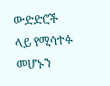ውድድሮች ላይ የሚሳተፉ መሆኑን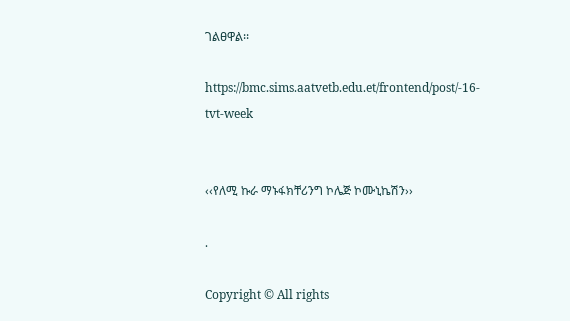ገልፀዋል፡፡

https://bmc.sims.aatvetb.edu.et/frontend/post/-16-tvt-week


‹‹የለሚ ኩራ ማኑፋክቸሪንግ ኮሌጅ ኮሙኒኬሽን››

.

Copyright © All rights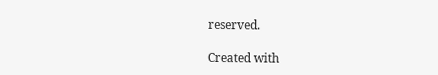reserved.

Created with